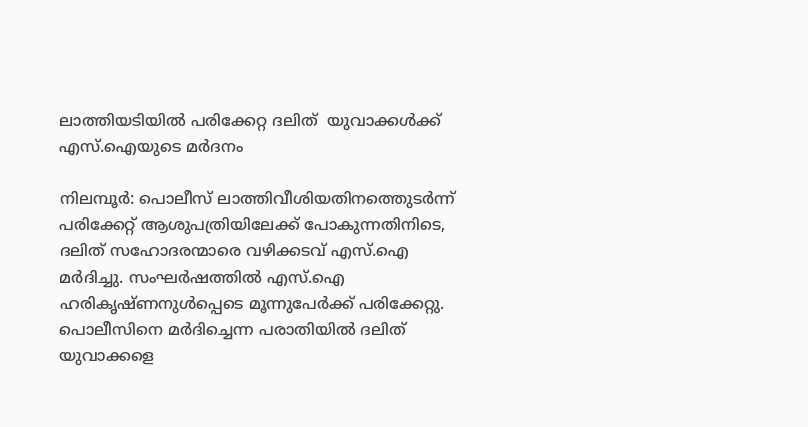ലാത്തിയടിയില്‍ പരിക്കേറ്റ ദലിത്  യുവാക്കള്‍ക്ക് എസ്.ഐയുടെ മര്‍ദനം

നിലമ്പൂര്‍: പൊലീസ് ലാത്തിവീശിയതിനത്തെുടര്‍ന്ന് പരിക്കേറ്റ് ആശുപത്രിയിലേക്ക് പോകുന്നതിനിടെ, ദലിത് സഹോദരന്മാരെ വഴിക്കടവ് എസ്.ഐ മര്‍ദിച്ചു. സംഘര്‍ഷത്തില്‍ എസ്.ഐ ഹരികൃഷ്ണനുള്‍പ്പെടെ മൂന്നുപേര്‍ക്ക് പരിക്കേറ്റു. പൊലീസിനെ മര്‍ദിച്ചെന്ന പരാതിയില്‍ ദലിത് യുവാക്കളെ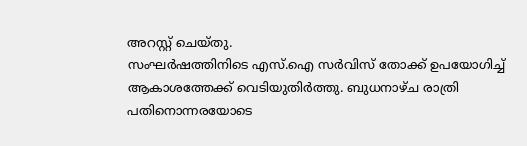അറസ്റ്റ് ചെയ്തു.
സംഘര്‍ഷത്തിനിടെ എസ്.ഐ സര്‍വിസ് തോക്ക് ഉപയോഗിച്ച് ആകാശത്തേക്ക് വെടിയുതിര്‍ത്തു. ബുധനാഴ്ച രാത്രി പതിനൊന്നരയോടെ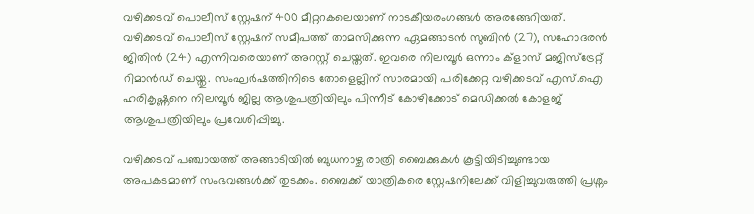വഴിക്കടവ് പൊലീസ് സ്റ്റേഷന് 400 മീറ്ററകലെയാണ് നാടകീയരംഗങ്ങള്‍ അരങ്ങേറിയത്. വഴിക്കടവ് പൊലീസ് സ്റ്റേഷന് സമീപത്ത് താമസിക്കുന്ന ഏമങ്ങാടന്‍ സുബിന്‍ (27), സഹോദരന്‍ ജിതിന്‍ (24) എന്നിവരെയാണ് അറസ്റ്റ് ചെയ്തത്. ഇവരെ നിലമ്പൂര്‍ ഒന്നാം ക്ളാസ് മജിസ്ട്രേറ്റ് റിമാന്‍ഡ് ചെയ്തു. സംഘര്‍ഷത്തിനിടെ തോളെല്ലിന് സാരമായി പരിക്കേറ്റ വഴിക്കടവ് എസ്.ഐ ഹരികൃഷ്ണനെ നിലമ്പൂര്‍ ജില്ല ആശുപത്രിയിലും പിന്നീട് കോഴിക്കോട് മെഡിക്കല്‍ കോളജ് ആശുപത്രിയിലും പ്രവേശിപ്പിച്ചു.

വഴിക്കടവ് പഞ്ചായത്ത് അങ്ങാടിയില്‍ ബുധനാഴ്ച രാത്രി ബൈക്കുകള്‍ കൂട്ടിയിടിച്ചുണ്ടായ അപകടമാണ് സംഭവങ്ങള്‍ക്ക് തുടക്കം. ബൈക്ക് യാത്രികരെ സ്റ്റേഷനിലേക്ക് വിളിച്ചുവരുത്തി പ്രശ്നം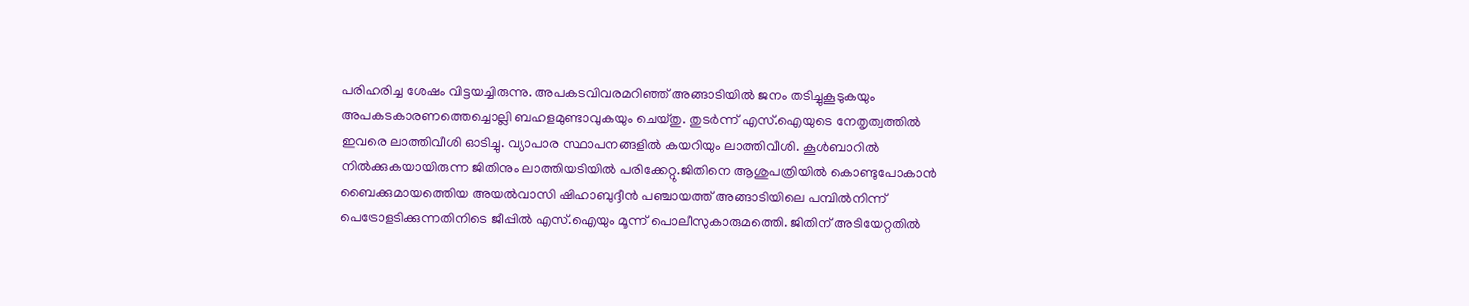പരിഹരിച്ച ശേഷം വിട്ടയച്ചിരുന്നു. അപകടവിവരമറിഞ്ഞ് അങ്ങാടിയില്‍ ജനം തടിച്ചുകൂടുകയും അപകടകാരണത്തെച്ചൊല്ലി ബഹളമുണ്ടാവുകയും ചെയ്തു. തുടര്‍ന്ന് എസ്.ഐയുടെ നേതൃത്വത്തില്‍ ഇവരെ ലാത്തിവീശി ഓടിച്ചു. വ്യാപാര സ്ഥാപനങ്ങളില്‍ കയറിയും ലാത്തിവീശി. കൂള്‍ബാറില്‍ നില്‍ക്കുകയായിരുന്ന ജിതിനും ലാത്തിയടിയില്‍ പരിക്കേറ്റു.ജിതിനെ ആശുപത്രിയില്‍ കൊണ്ടുപോകാന്‍ ബൈക്കുമായത്തെിയ അയല്‍വാസി ഷിഹാബുദ്ദീന്‍ പഞ്ചായത്ത് അങ്ങാടിയിലെ പമ്പില്‍നിന്ന് പെട്രോളടിക്കുന്നതിനിടെ ജീപ്പില്‍ എസ്.ഐയും മൂന്ന് പൊലീസുകാരുമത്തെി. ജിതിന് അടിയേറ്റതില്‍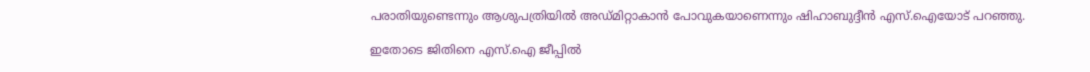പരാതിയുണ്ടെന്നും ആശുപത്രിയില്‍ അഡ്മിറ്റാകാന്‍ പോവുകയാണെന്നും ഷിഹാബുദ്ദീന്‍ എസ്.ഐയോട് പറഞ്ഞു.

ഇതോടെ ജിതിനെ എസ്.ഐ ജീപ്പില്‍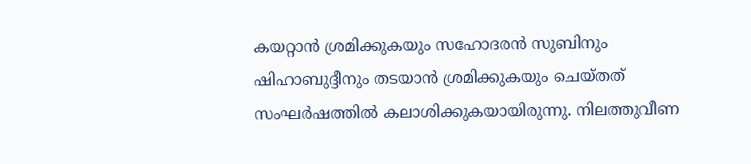കയറ്റാന്‍ ശ്രമിക്കുകയും സഹോദരന്‍ സുബിനും ഷിഹാബുദ്ദീനും തടയാന്‍ ശ്രമിക്കുകയും ചെയ്തത് സംഘര്‍ഷത്തില്‍ കലാശിക്കുകയായിരുന്നു. നിലത്തുവീണ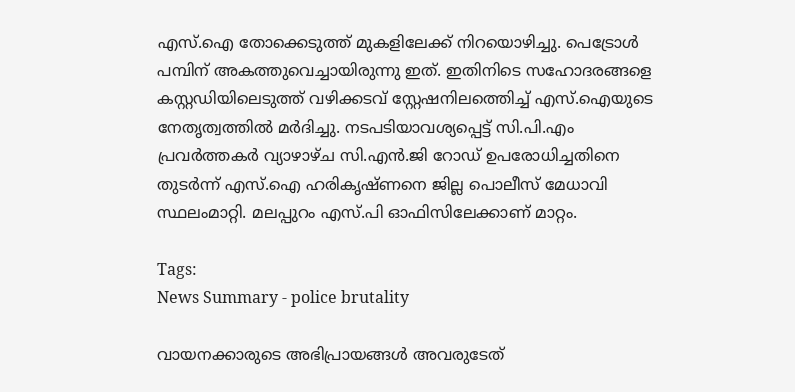എസ്.ഐ തോക്കെടുത്ത് മുകളിലേക്ക് നിറയൊഴിച്ചു. പെട്രോള്‍ പമ്പിന് അകത്തുവെച്ചായിരുന്നു ഇത്. ഇതിനിടെ സഹോദരങ്ങളെ കസ്റ്റഡിയിലെടുത്ത് വഴിക്കടവ് സ്റ്റേഷനിലത്തെിച്ച് എസ്.ഐയുടെ നേതൃത്വത്തില്‍ മര്‍ദിച്ചു. നടപടിയാവശ്യപ്പെട്ട് സി.പി.എം പ്രവര്‍ത്തകര്‍ വ്യാഴാഴ്ച സി.എന്‍.ജി റോഡ് ഉപരോധിച്ചതിനെ തുടര്‍ന്ന് എസ്.ഐ ഹരികൃഷ്ണനെ ജില്ല പൊലീസ് മേധാവി സ്ഥലംമാറ്റി. മലപ്പുറം എസ്.പി ഓഫിസിലേക്കാണ് മാറ്റം.

Tags:
News Summary - police brutality

വായനക്കാരുടെ അഭിപ്രായങ്ങള്‍ അവരുടേത്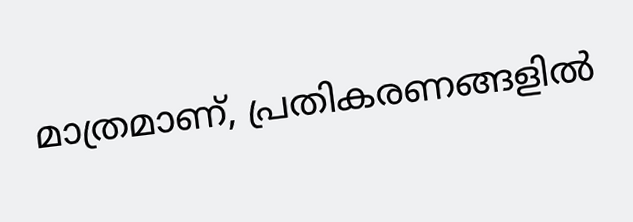മാത്രമാണ്, പ്രതികരണങ്ങളിൽ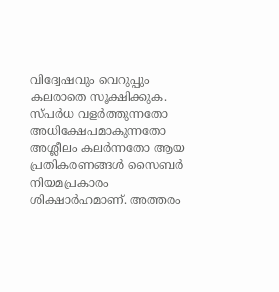വിദ്വേഷവും വെറുപ്പും കലരാതെ സൂക്ഷിക്കുക. സ്പർധ വളർത്തുന്നതോ അധിക്ഷേപമാകുന്നതോ അശ്ലീലം കലർന്നതോ ആയ പ്രതികരണങ്ങൾ സൈബർ നിയമപ്രകാരം ശിക്ഷാർഹമാണ്. അത്തരം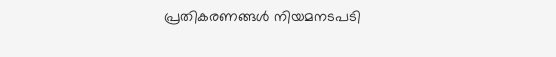പ്രതികരണങ്ങൾ നിയമനടപടി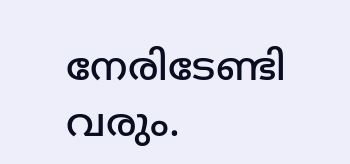നേരിടേണ്ടി വരും.